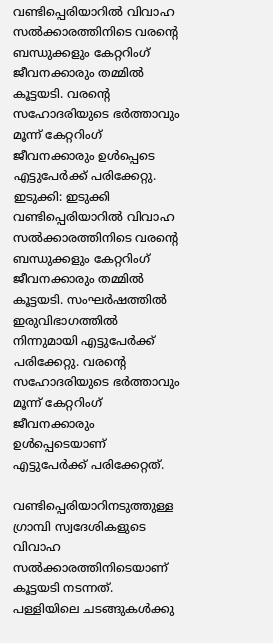വണ്ടിപ്പെരിയാറിൽ വിവാഹ സൽക്കാരത്തിനിടെ വരൻ്റെ ബന്ധുക്കളും കേറ്ററിംഗ് ജീവനക്കാരും തമ്മിൽ കൂട്ടയടി. വരൻ്റെ സഹോദരിയുടെ ഭർത്താവും മൂന്ന് കേറ്ററിംഗ് ജീവനക്കാരും ഉൾപ്പെടെ എട്ടുപേർക്ക് പരിക്കേറ്റു.
ഇടുക്കി: ഇടുക്കി വണ്ടിപ്പെരിയാറിൽ വിവാഹ സൽക്കാരത്തിനിടെ വരൻ്റെ ബന്ധുക്കളും കേറ്ററിംഗ് ജീവനക്കാരും തമ്മിൽ കൂട്ടയടി. സംഘർഷത്തിൽ ഇരുവിഭാഗത്തിൽ നിന്നുമായി എട്ടുപേർക്ക് പരിക്കേറ്റു. വരൻ്റെ സഹോദരിയുടെ ഭർത്താവും മൂന്ന് കേറ്ററിംഗ് ജീവനക്കാരും ഉൾപ്പെടെയാണ് എട്ടുപേർക്ക് പരിക്കേറ്റത്.

വണ്ടിപ്പെരിയാറിനടുത്തുള്ള ഗ്രാമ്പി സ്വദേശികളുടെ വിവാഹ സൽക്കാരത്തിനിടെയാണ് കൂട്ടയടി നടന്നത്. പള്ളിയിലെ ചടങ്ങുകൾക്കു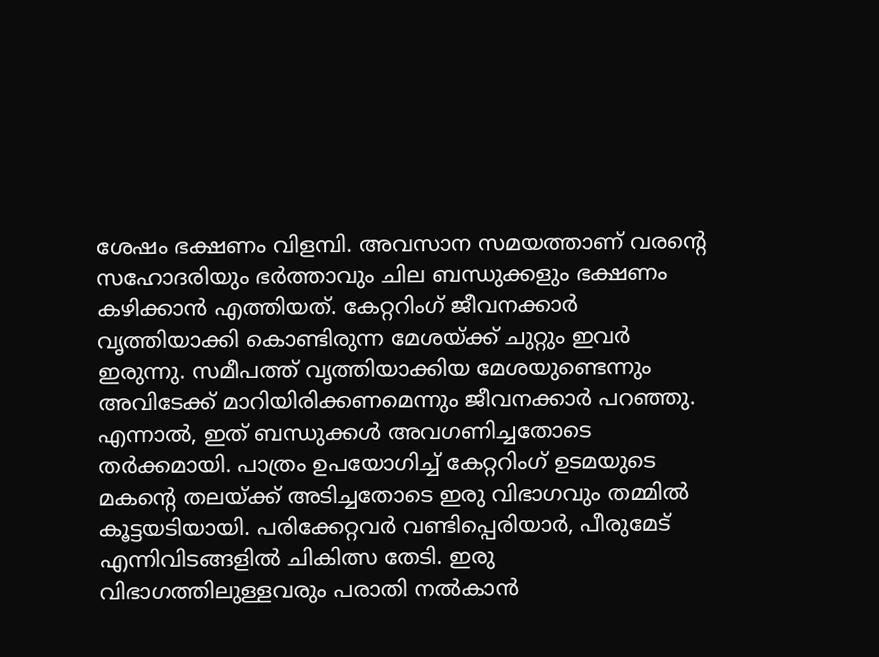ശേഷം ഭക്ഷണം വിളമ്പി. അവസാന സമയത്താണ് വരൻ്റെ സഹോദരിയും ഭർത്താവും ചില ബന്ധുക്കളും ഭക്ഷണം കഴിക്കാൻ എത്തിയത്. കേറ്ററിംഗ് ജീവനക്കാർ വൃത്തിയാക്കി കൊണ്ടിരുന്ന മേശയ്ക്ക് ചുറ്റും ഇവർ ഇരുന്നു. സമീപത്ത് വൃത്തിയാക്കിയ മേശയുണ്ടെന്നും അവിടേക്ക് മാറിയിരിക്കണമെന്നും ജീവനക്കാർ പറഞ്ഞു. എന്നാൽ, ഇത് ബന്ധുക്കൾ അവഗണിച്ചതോടെ തർക്കമായി. പാത്രം ഉപയോഗിച്ച് കേറ്ററിംഗ് ഉടമയുടെ മകൻ്റെ തലയ്ക്ക് അടിച്ചതോടെ ഇരു വിഭാഗവും തമ്മിൽ കൂട്ടയടിയായി. പരിക്കേറ്റവർ വണ്ടിപ്പെരിയാർ, പീരുമേട് എന്നിവിടങ്ങളിൽ ചികിത്സ തേടി. ഇരു വിഭാഗത്തിലുള്ളവരും പരാതി നൽകാൻ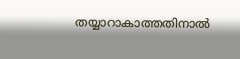തയ്യാറാകാത്തതിനാൽ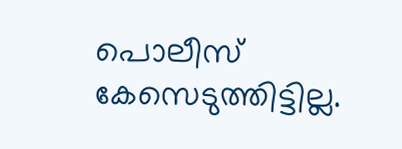പൊലീസ് കേസെടുത്തിട്ടില്ല.